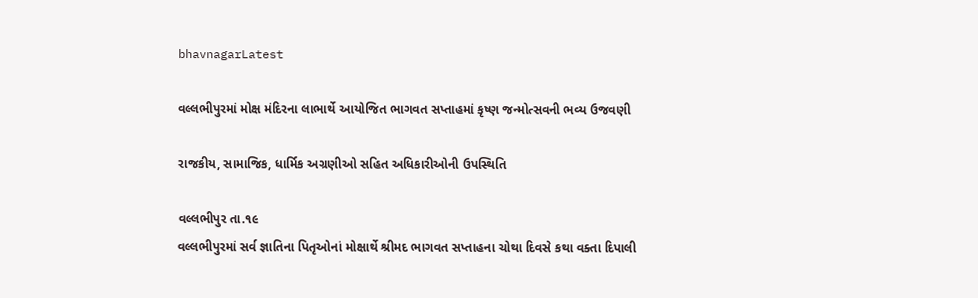bhavnagarLatest

વલ્લભીપુરમાં મોક્ષ મંદિરના લાભાર્થે આયોજિત ભાગવત સપ્તાહમાં કૃષ્ણ જન્મોત્સવની ભવ્ય ઉજવણી

રાજકીય, સામાજિક, ધાર્મિક અગ્રણીઓ સહિત અધિકારીઓની ઉપસ્થિતિ

વલ્લભીપુર તા.૧૯
વલ્લભીપુરમાં સર્વ જ્ઞાતિના પિતૃઓનાં મોક્ષાર્થે શ્રીમદ ભાગવત સપ્તાહના ચોથા દિવસે કથા વક્તા દિપાલી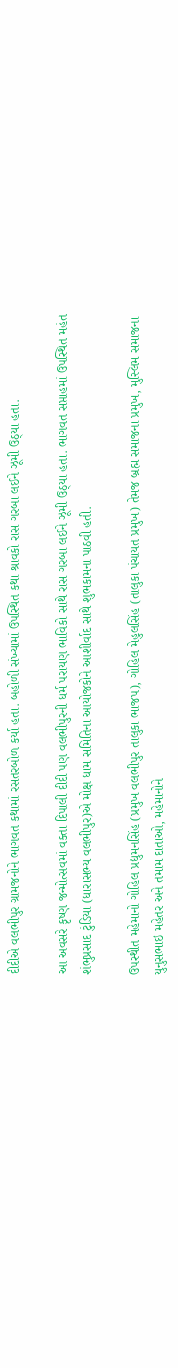દીદીએ વલભીપુર ગ્રામજનોને ભાગવત કથામાં રસતરબોળ કર્યા હતા. બહોળી સંખ્યામાં ઉપસ્થિત કથા શ્રાવકો રાસ ગરબા લઈને ઝૂમી ઉઠ્યા હતા.

આ અવસરે કૃષ્ણ જન્મોત્સવમાં વક્તા દિપાલી દીદી પણ વલભીપુરની ધર્મ પરાયણ ભાવિકો સાથે રાસ ગરબા લઈને ઝૂમી ઉઠ્યા હતા. ભાગવત સપ્તાહમાં ઉપસ્થિત મહંત શંભુપ્રસાદ ટુંડિયા (ધારાસભ્ય વલભીપુર)એ મોક્ષ ધામ સમિતિના આયોજકોને આશીર્વાદ સાથે શુભકામના પાઠવી હતી.

ઉપસ્થીત મહેમાનો ગોહિલ પ્રદ્યુમનસિંહ (પ્રમુખ વલભીપુર તાલુકા ભાજપ), ગોહિલ મેહુલસિંહ (તાલુકા પંચાયત પ્રમુખ) તેમજ બ્રહ્મ સમાજના પ્રમુખ, મુસ્લિમ સમાજના યુનુસભાઇ મહેતર અને તમામ દાતાઓ, મહેમાનોને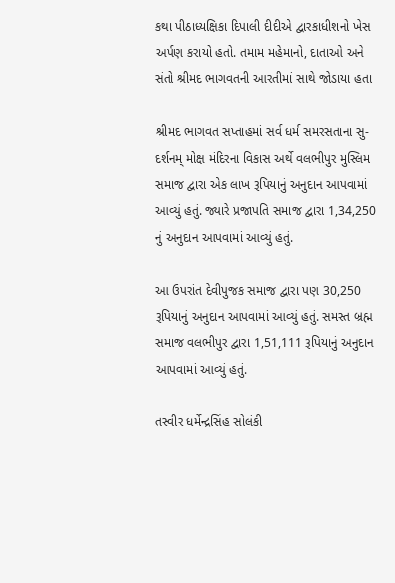કથા પીઠાધ્યક્ષિકા દિપાલી દીદીએ દ્વારકાધીશનો ખેસ અર્પણ કરાયો હતો. તમામ મહેમાનો, દાતાઓ અને સંતો શ્રીમદ ભાગવતની આરતીમાં સાથે જોડાયા હતા

શ્રીમદ ભાગવત સપ્તાહમાં સર્વ ધર્મ સમરસતાના સુ-દર્શનમ્ મોક્ષ મંદિરના વિકાસ અર્થે વલભીપુર મુસ્લિમ સમાજ દ્વારા એક લાખ રૂપિયાનું અનુદાન આપવામાં આવ્યું હતું. જ્યારે પ્રજાપતિ સમાજ દ્વારા 1,34,250 નું અનુદાન આપવામાં આવ્યું હતું.

આ ઉપરાંત દેવીપુજક સમાજ દ્વારા પણ 30,250 રૂપિયાનું અનુદાન આપવામાં આવ્યું હતું. સમસ્ત બ્રહ્મ સમાજ વલભીપુર દ્વારા 1,51,111 રૂપિયાનું અનુદાન આપવામાં આવ્યું હતું.

તસ્વીર ધર્મેન્દ્રસિંહ સોલંકી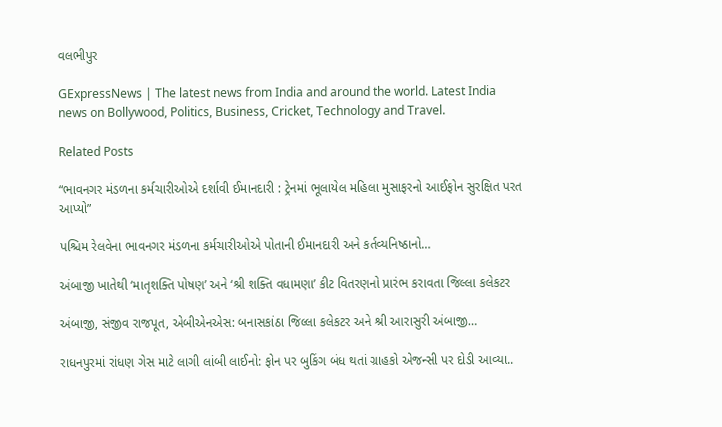વલભીપુર

GExpressNews | The latest news from India and around the world. Latest India news on Bollywood, Politics, Business, Cricket, Technology and Travel.

Related Posts

“ભાવનગર મંડળના કર્મચારીઓએ દર્શાવી ઈમાનદારી : ટ્રેનમાં ભૂલાયેલ મહિલા મુસાફરનો આઈફોન સુરક્ષિત પરત આપ્યો”

પશ્ચિમ રેલવેના ભાવનગર મંડળના કર્મચારીઓએ પોતાની ઈમાનદારી અને કર્તવ્યનિષ્ઠાનો…

અંબાજી ખાતેથી ‘માતૃશક્તિ પોષણ’ અને ‘શ્રી શક્તિ વધામણા’ કીટ વિતરણનો પ્રારંભ કરાવતા જિલ્લા કલેકટર

અંબાજી, સંજીવ રાજપૂત, એબીએનએસ: બનાસકાંઠા જિલ્લા કલેકટર અને શ્રી આરાસુરી અંબાજી…

રાધનપુરમાં રાંધણ ગેસ માટે લાગી લાંબી લાઈનો: ફોન પર બુકિંગ બંધ થતાં ગ્રાહકો એજન્સી પર દોડી આવ્યા..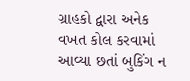ગ્રાહકો દ્વારા અનેક વખત કોલ કરવામાં આવ્યા છતાં બુકિંગ ન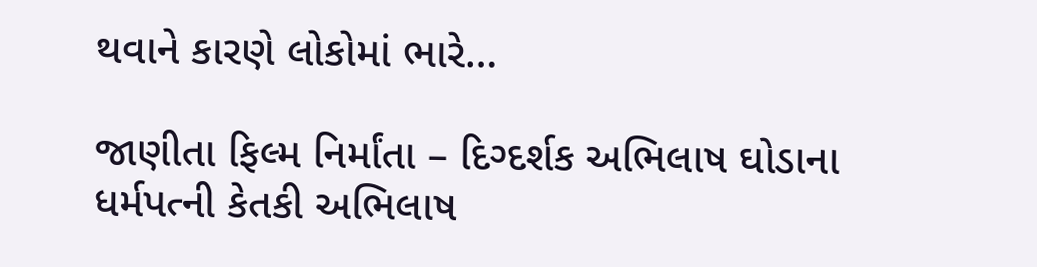થવાને કારણે લોકોમાં ભારે…

જાણીતા ફિલ્મ નિર્માંતા – દિગ્દર્શક અભિલાષ ઘોડાના ધર્મપત્ની કેતકી અભિલાષ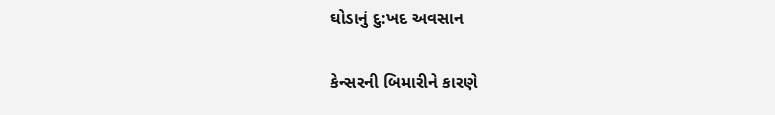ઘોડાનું દુ:ખદ અવસાન

કેન્સરની બિમારીને કારણે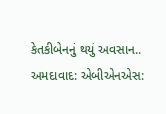કેતકીબેનનું થયું અવસાન.. અમદાવાદ: એબીએનએસ: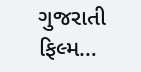ગુજરાતી ફિલ્મ…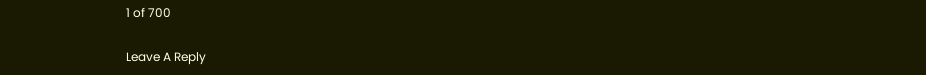1 of 700

Leave A Reply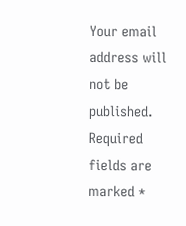Your email address will not be published. Required fields are marked *